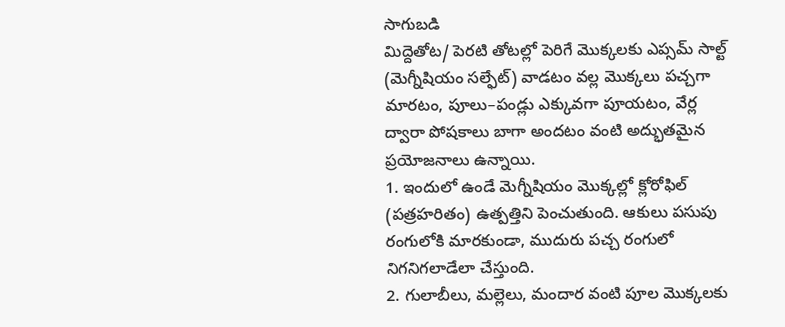సాగుబడి
మిద్దెతోట/ పెరటి తోటల్లో పెరిగే మొక్కలకు ఎప్సమ్ సాల్ట్ (మెగ్నీషియం సల్ఫేట్) వాడటం వల్ల మొక్కలు పచ్చగా మారటం, పూలు–పండ్లు ఎక్కువగా పూయటం, వేర్ల ద్వారా పోషకాలు బాగా అందటం వంటి అద్భుతమైన ప్రయోజనాలు ఉన్నాయి.
1. ఇందులో ఉండే మెగ్నీషియం మొక్కల్లో క్లోరోఫిల్ (పత్రహరితం) ఉత్పత్తిని పెంచుతుంది. ఆకులు పసుపు రంగులోకి మారకుండా, ముదురు పచ్చ రంగులో నిగనిగలాడేలా చేస్తుంది.
2. గులాబీలు, మల్లెలు, మందార వంటి పూల మొక్కలకు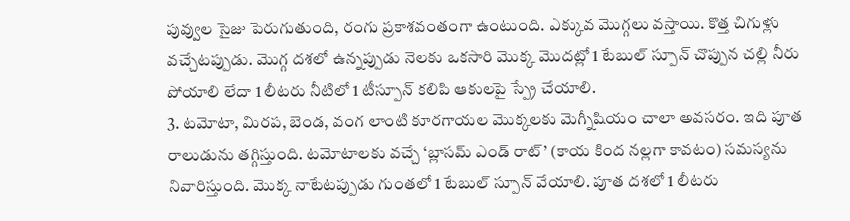పువ్వుల సైజు పెరుగుతుంది, రంగు ప్రకాశవంతంగా ఉంటుంది. ఎక్కువ మొగ్గలు వస్తాయి. కొత్త చిగుళ్లు వచ్చేటప్పుడు. మొగ్గ దశలో ఉన్నప్పుడు నెలకు ఒకసారి మొక్క మొదట్లో 1 టేబుల్ స్పూన్ చొప్పున చల్లి నీరు పోయాలి లేదా 1 లీటరు నీటిలో 1 టీస్పూన్ కలిపి ఆకులపై స్ప్రే చేయాలి.
3. టమోటా, మిరప, బెండ, వంగ లాంటి కూరగాయల మొక్కలకు మెగ్నీషియం చాలా అవసరం. ఇది పూత రాలుడును తగ్గిస్తుంది. టమోటాలకు వచ్చే ‘బ్లాసమ్ ఎండ్ రాట్’ (కాయ కింద నల్లగా కావటం) సమస్యను నివారిస్తుంది. మొక్క నాటేటప్పుడు గుంతలో 1 టేబుల్ స్పూన్ వేయాలి. పూత దశలో 1 లీటరు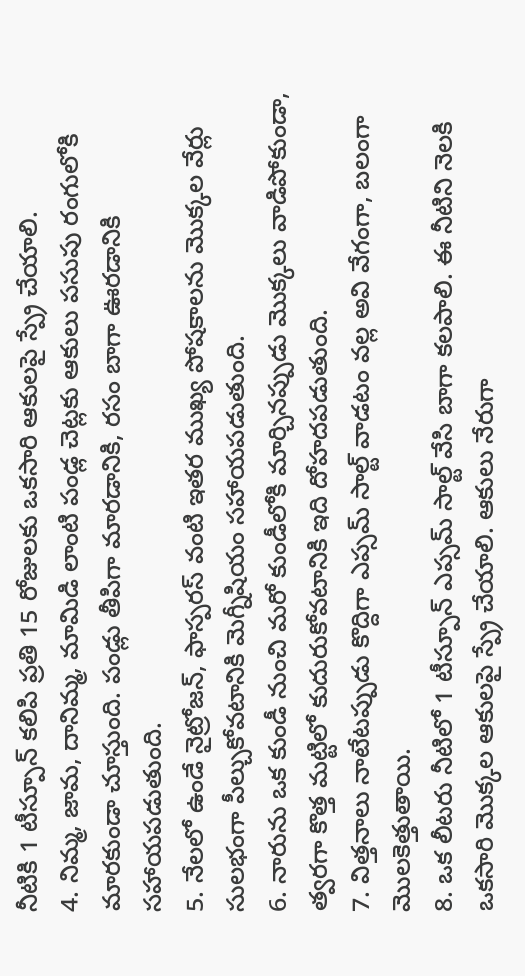నీటికి 1 టీస్పూన్ కలిపి ప్రతి 15 రోజులకు ఒకసారి ఆకులపై స్ప్రే చేయాలి.
4. నిమ్మ, జామ, దానిమ్మ, మామిడి లాంటి పండ్ల చెట్లకు ఆకులు పసుపు రంగులోకి మారకుండా చూస్తుంది. పండ్లు తీపిగా మారడానికి, రసం బాగా ఊరడానికి సహాయపడుతుంది.
5. నేలలో ఉండే నైట్రోజన్, ఫాస్పరస్ వంటి ఇతర ముఖ్య పోషకాలను మొక్కల వేర్లు సులభంగా పీల్చుకోవటానికి మెగ్నీషియం సహాయపడుతుంది.
6. నారును ఒక కుండీ నుంచి మరో కుండీలోకి మార్చినప్పుడు మొక్కలు వాడిపోకుండా, త్వరగా కొత్త మట్టిలో కుదురుకోవటానికి ఇది దోహదపడుతుంది.
7. విత్తనాలు నాటేటప్పుడు కొద్దిగా ఎప్సమ్ సాల్ట్ వాడటం వల్ల అవి వేగంగా, బలంగా మొలకెత్తుతాయి.
8. ఒక లీటరు నీటిలో 1 టీస్పూన్ ఎప్సమ్ సాల్ట్ వేసి బాగా కలపాలి. ఈ నీటిని నెలకి ఒకసారి మొక్కల ఆకులపై స్ప్రే చేయాలి. ఆకులు నేరుగా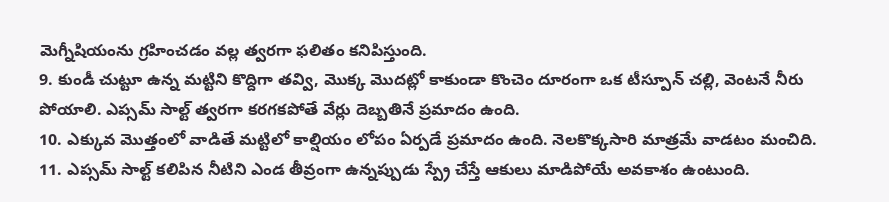మెగ్నీషియంను గ్రహించడం వల్ల త్వరగా ఫలితం కనిపిస్తుంది.
9. కుండీ చుట్టూ ఉన్న మట్టిని కొద్దిగా తవ్వి, మొక్క మొదట్లో కాకుండా కొంచెం దూరంగా ఒక టీస్పూన్ చల్లి, వెంటనే నీరు పోయాలి. ఎప్సమ్ సాల్ట్ త్వరగా కరగకపోతే వేర్లు దెబ్బతినే ప్రమాదం ఉంది.
10. ఎక్కువ మొత్తంలో వాడితే మట్టిలో కాల్షియం లోపం ఏర్పడే ప్రమాదం ఉంది. నెలకొక్కసారి మాత్రమే వాడటం మంచిది.
11. ఎప్సమ్ సాల్ట్ కలిపిన నీటిని ఎండ తీవ్రంగా ఉన్నప్పుడు స్ప్రే చేస్తే ఆకులు మాడిపోయే అవకాశం ఉంటుంది.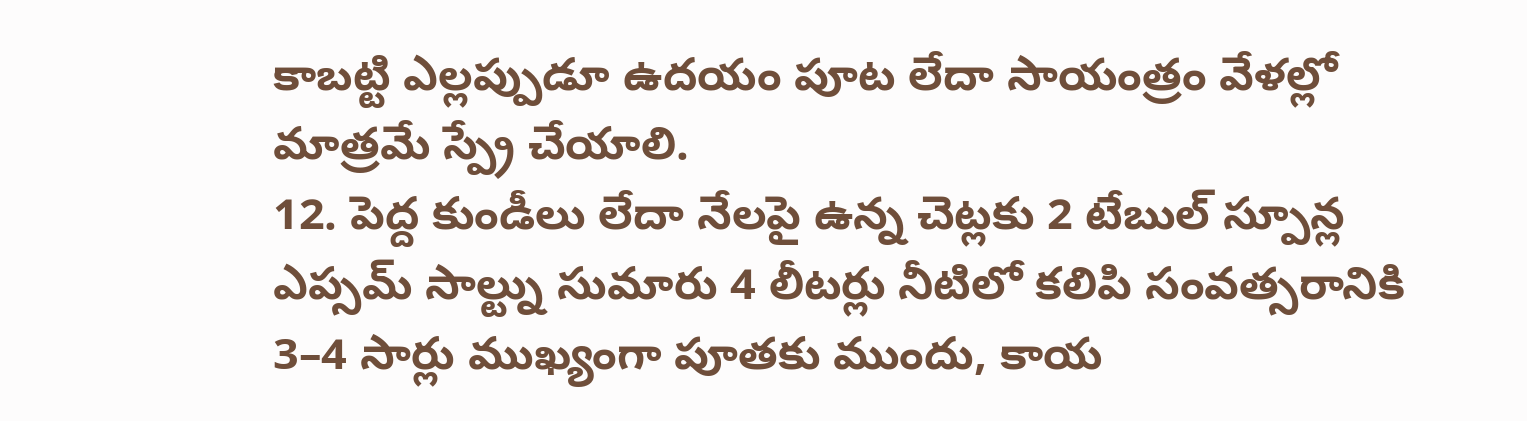కాబట్టి ఎల్లప్పుడూ ఉదయం పూట లేదా సాయంత్రం వేళల్లో మాత్రమే స్ప్రే చేయాలి.
12. పెద్ద కుండీలు లేదా నేలపై ఉన్న చెట్లకు 2 టేబుల్ స్పూన్ల ఎప్సమ్ సాల్ట్ను సుమారు 4 లీటర్లు నీటిలో కలిపి సంవత్సరానికి 3–4 సార్లు ముఖ్యంగా పూతకు ముందు, కాయ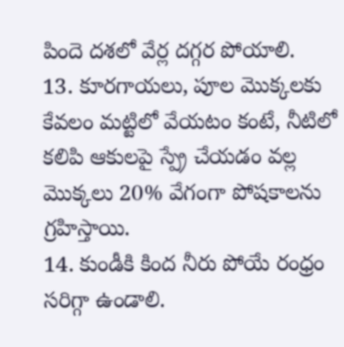పిందె దశలో వేర్ల దగ్గర పోయాలి.
13. కూరగాయలు, పూల మొక్కలకు కేవలం మట్టిలో వేయటం కంటే, నీటిలో కలిపి ఆకులపై స్ప్రే చేయడం వల్ల మొక్కలు 20% వేగంగా పోషకాలను గ్రహిస్తాయి.
14. కుండీకి కింద నీరు పోయే రంధ్రం సరిగ్గా ఉండాలి.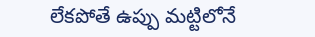లేకపోతే ఉప్పు మట్టిలోనే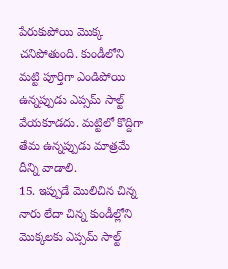పేరుకుపోయి మొక్క చనిపోతుంది. కుండీలోని మట్టి పూర్తిగా ఎండిపోయి ఉన్నప్పుడు ఎప్సమ్ సాల్ట్ వేయకూడదు. మట్టిలో కొద్దిగా తేమ ఉన్నప్పుడు మాత్రమే దీన్ని వాడాలి.
15. ఇప్పుడే మొలిచిన చిన్న నారు లేదా చిన్న కుండీల్లోని మొక్కలకు ఎప్సమ్ సాల్ట్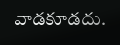వాడకూడదు.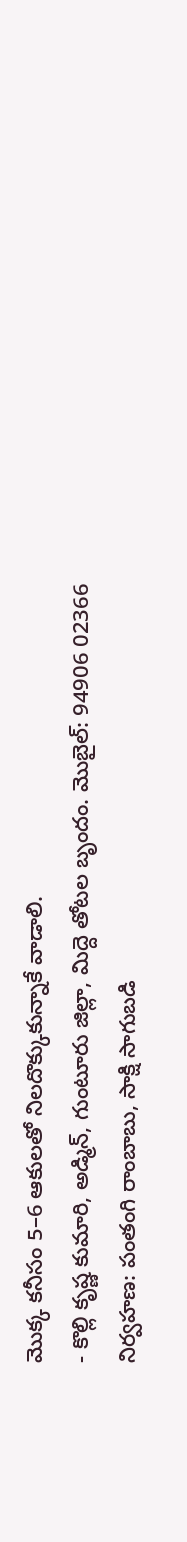మొక్క కనీసం 5–6 ఆకులతో నిలదొక్కుకున్నాకే వాడాలి.
- కొల్లి కృష్ణ కుమారి, అడ్మిన్, గుంటూరు జిల్లా, మిద్దె తోటల బృందం. మొబైల్: 94906 02366
నిర్వహణ: పంతంగి రాంబాబు, సాక్షి సాగుబడి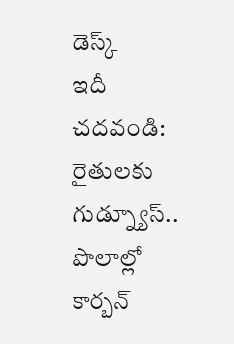డెస్క్
ఇదీ చదవండి: రైతులకు గుడ్న్యూస్.. పొలాల్లో కార్బన్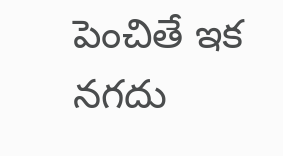పెంచితే ఇక నగదు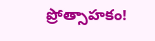ప్రోత్సాహకం!